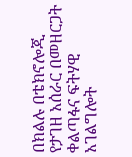በክልሉ በቴክኖሎጂ የታገዘ አሰራር በመዘርጋት ቀልጣፋና ፍትሃዊ አገልግሎት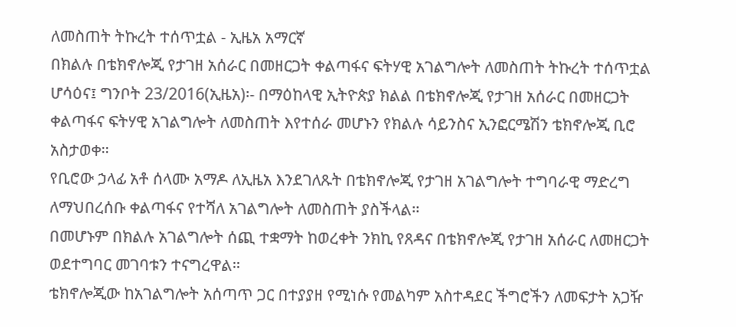ለመስጠት ትኩረት ተሰጥቷል - ኢዜአ አማርኛ
በክልሉ በቴክኖሎጂ የታገዘ አሰራር በመዘርጋት ቀልጣፋና ፍትሃዊ አገልግሎት ለመስጠት ትኩረት ተሰጥቷል
ሆሳዕና፤ ግንቦት 23/2016(ኢዜአ)፡- በማዕከላዊ ኢትዮጵያ ክልል በቴክኖሎጂ የታገዘ አሰራር በመዘርጋት ቀልጣፋና ፍትሃዊ አገልግሎት ለመስጠት እየተሰራ መሆኑን የክልሉ ሳይንስና ኢንፎርሜሽን ቴክኖሎጂ ቢሮ አስታወቀ።
የቢሮው ኃላፊ አቶ ሰላሙ አማዶ ለኢዜአ እንደገለጹት በቴክኖሎጂ የታገዘ አገልግሎት ተግባራዊ ማድረግ ለማህበረሰቡ ቀልጣፋና የተሻለ አገልግሎት ለመስጠት ያስችላል።
በመሆኑም በክልሉ አገልግሎት ሰጪ ተቋማት ከወረቀት ንክኪ የጸዳና በቴክኖሎጂ የታገዘ አሰራር ለመዘርጋት ወደተግባር መገባቱን ተናግረዋል።
ቴክኖሎጂው ከአገልግሎት አሰጣጥ ጋር በተያያዘ የሚነሱ የመልካም አስተዳደር ችግሮችን ለመፍታት አጋዥ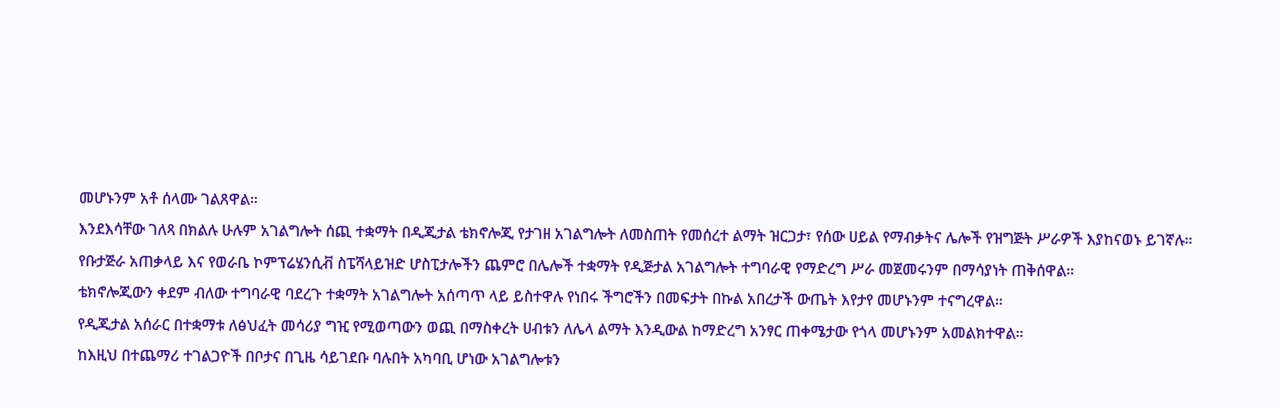መሆኑንም አቶ ሰላሙ ገልጸዋል።
እንደእሳቸው ገለጻ በክልሉ ሁሉም አገልግሎት ሰጪ ተቋማት በዲጂታል ቴክኖሎጂ የታገዘ አገልግሎት ለመስጠት የመሰረተ ልማት ዝርጋታ፣ የሰው ሀይል የማብቃትና ሌሎች የዝግጅት ሥራዎች እያከናወኑ ይገኛሉ።
የቡታጅራ አጠቃላይ እና የወራቤ ኮምፕሬሄንሲቭ ስፔሻላይዝድ ሆስፒታሎችን ጨምሮ በሌሎች ተቋማት የዲጅታል አገልግሎት ተግባራዊ የማድረግ ሥራ መጀመሩንም በማሳያነት ጠቅሰዋል።
ቴክኖሎጂውን ቀደም ብለው ተግባራዊ ባደረጉ ተቋማት አገልግሎት አሰጣጥ ላይ ይስተዋሉ የነበሩ ችግሮችን በመፍታት በኩል አበረታች ውጤት እየታየ መሆኑንም ተናግረዋል።
የዲጂታል አሰራር በተቋማቱ ለፅህፈት መሳሪያ ግዢ የሚወጣውን ወጪ በማስቀረት ሀብቱን ለሌላ ልማት እንዲውል ከማድረግ አንፃር ጠቀሜታው የጎላ መሆኑንም አመልክተዋል።
ከእዚህ በተጨማሪ ተገልጋዮች በቦታና በጊዜ ሳይገደቡ ባሉበት አካባቢ ሆነው አገልግሎቱን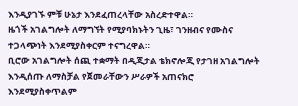እንዲያገኙ ምቹ ሁኔታ እንደፈጠረላቸው አስረድተዋል።
ዜጎች አገልግሎት ለማግኘት የሚያባክኑትን ጊዜ፣ ገንዘብና የሙስና ተጋላጭነት እንደሚያስቀርም ተናግረዋል።
ቢሮው አገልግሎት ሰጪ ተቋማት በዲጂታል ቴክኖሎጂ የታገዘ አገልግሎት እንዲሰጡ ለማስቻል የጀመራቸውን ሥራዎች አጠናክሮ እንደሚያስቀጥልም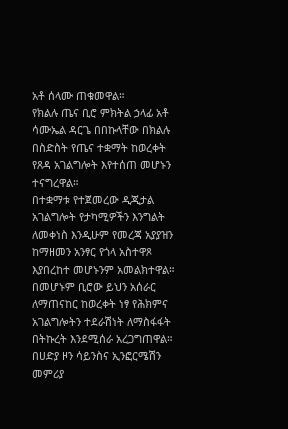አቶ ሰላሙ ጠቁመዋል።
የክልሉ ጤና ቢሮ ምክትል ኃላፊ አቶ ሳሙኤል ዳርጌ በበኩላቸው በክልሉ በስድስት የጤና ተቋማት ከወረቀት የጸዳ አገልግሎት እየተሰጠ መሆኑን ተናግረዋል።
በተቋማቱ የተጀመረው ዲጂታል አገልግሎት የታካሚዎችን እንግልት ለመቀነስ እንዲሁም የመረጃ አያያዝን ከማዘመን አንፃር የጎላ አስተዋጾ እያበረከተ መሆኑንም አመልክተዋል።
በመሆኑም ቢሮው ይህን አሰራር ለማጠናከር ከወረቀት ነፃ የሕክምና አገልግሎትን ተደራሽነት ለማስፋፋት በትኩረት እንደሚሰራ አረጋግጠዋል።
በሀድያ ዞን ሳይንስና ኢንፎርሜሽን መምሪያ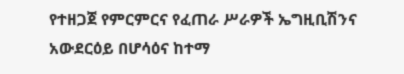የተዘጋጀ የምርምርና የፈጠራ ሥራዎች ኤግዚቢሽንና አውደርዕይ በሆሳዕና ከተማ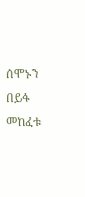ሰሞኑን በይፋ መከፈቱ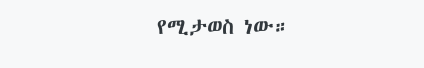የሚታወስ ነው።